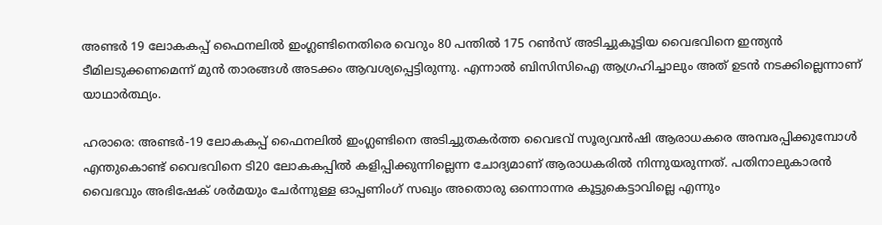അണ്ടര്‍ 19 ലോകകപ്പ് ഫൈനലിൽ ഇംഗ്ലണ്ടിനെതിരെ വെറും 80 പന്തിൽ 175 റൺസ് അടിച്ചുകൂട്ടിയ വൈഭവിനെ ഇന്ത്യൻ ടീമിലടുക്കണമെന്ന് മുൻ താരങ്ങള്‍ അടക്കം ആവശ്യപ്പെട്ടിരുന്നു. എന്നാല്‍ ബിസിസിഐ ആഗ്രഹിച്ചാലും അത് ഉടൻ നടക്കില്ലെന്നാണ് യാഥാര്‍ത്ഥ്യം.

ഹരാരെ: അണ്ടർ-19 ലോകകപ്പ് ഫൈനലിൽ ഇംഗ്ലണ്ടിനെ അടിച്ചുതകർത്ത വൈഭവ് സൂര്യവന്‍ഷി ആരാധകരെ അമ്പരപ്പിക്കുമ്പോള്‍ എന്തുകൊണ്ട് വൈഭവിനെ ടി20 ലോകകപ്പില്‍ കളിപ്പിക്കുന്നില്ലെന്ന ചോദ്യമാണ് ആരാധകരില്‍ നിന്നുയരുന്നത്. പതിനാലുകാരന്‍ വൈഭവും അഭിഷേക് ശര്‍മയും ചേര്‍ന്നുള്ള ഓപ്പണിംഗ് സഖ്യം അതൊരു ഒന്നൊന്നര കൂട്ടുകെട്ടാവില്ലെ എന്നും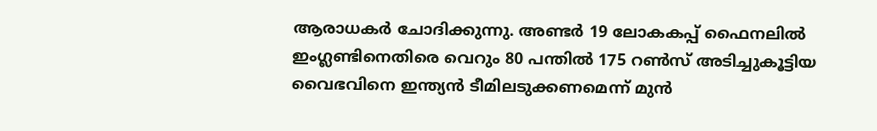ആരാധകര്‍ ചോദിക്കുന്നു. അണ്ടര്‍ 19 ലോകകപ്പ് ഫൈനലിൽ ഇംഗ്ലണ്ടിനെതിരെ വെറും 80 പന്തിൽ 175 റൺസ് അടിച്ചുകൂട്ടിയ വൈഭവിനെ ഇന്ത്യൻ ടീമിലടുക്കണമെന്ന് മുൻ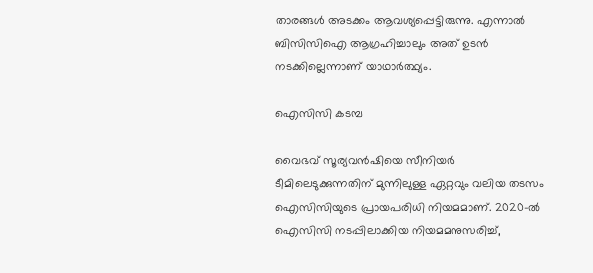താരങ്ങള്‍ അടക്കം ആവശ്യപ്പെട്ടിരുന്നു. എന്നാല്‍ ബിസിസിഐ ആഗ്രഹിച്ചാലും അത് ഉടൻ നടക്കില്ലെന്നാണ് യാഥാര്‍ത്ഥ്യം.

ഐസിസി കടമ്പ

വൈഭവ് സൂര്യവന്‍ഷിയെ സീനിയർ ടീമിലെടുക്കുന്നതിന് മുന്നിലുള്ള ഏറ്റവും വലിയ തടസം ഐസിസിയുടെ പ്രായപരിധി നിയമമാണ്. 2020-ൽ ഐസിസി നടപ്പിലാക്കിയ നിയമമനുസരിച്ച്,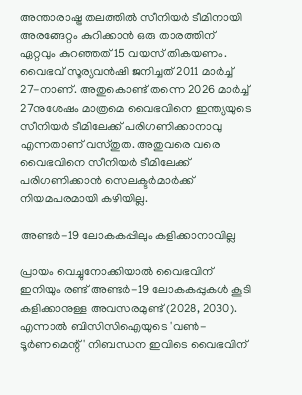അന്താരാഷ്ട്ര തലത്തിൽ സീനിയർ ടീമിനായി അരങ്ങേറ്റം കുറിക്കാൻ ഒരു താരത്തിന് ഏറ്റവും കുറഞ്ഞത് 15 വയസ് തികയണം. വൈഭവ് സൂര്യവൻഷി ജനിച്ചത് 2011 മാർച്ച് 27-നാണ്. അതുകൊണ്ട് തന്നെ 2026 മാര്‍ച്ച് 27നുശേഷം മാത്രമെ വൈഭവിനെ ഇന്ത്യയുടെ സീനിയര്‍ ടീമിലേക്ക് പരിഗണിക്കാനാവു എന്നതാണ് വസ്തുത. അതുവരെ വരെ വൈഭവിനെ സീനിയര്‍ ടീമിലേക്ക് പരിഗണിക്കാൻ സെലക്ടർമാർക്ക് നിയമപരമായി കഴിയില്ല.

അണ്ടർ-19 ലോകകപ്പിലും കളിക്കാനാവില്ല

പ്രായം വെച്ചുനോക്കിയാല്‍ വൈഭവിന് ഇനിയും രണ്ട് അണ്ടർ-19 ലോകകപ്പുകൾ കൂടി കളിക്കാനുള്ള അവസരമുണ്ട് (2028, 2030). എന്നാൽ ബിസിസിഐയുടെ 'വൺ-ടൂർണമെന്റ്' നിബന്ധന ഇവിടെ വൈഭവിന്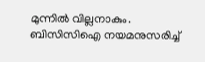മുന്നിൽ വില്ലനാകും. ബിസിസിഐ നയമനുസരിച്ച്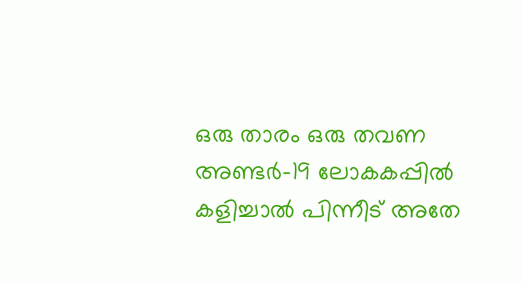ഒരു താരം ഒരു തവണ അണ്ടർ-19 ലോകകപ്പിൽ കളിച്ചാൽ പിന്നീട് അതേ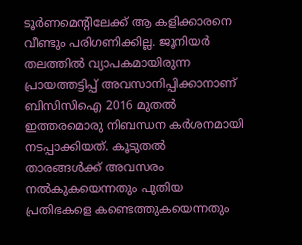ടൂർണമെന്‍റിലേക്ക് ആ കളിക്കാരനെ വീണ്ടും പരിഗണിക്കില്ല. ജൂനിയർ തലത്തിൽ വ്യാപകമായിരുന്ന പ്രായത്തട്ടിപ്പ് അവസാനിപ്പിക്കാനാണ് ബിസിസിഐ 2016 മുതൽ ഇത്തരമൊരു നിബന്ധന കര്‍ശനമായി നടപ്പാക്കിയത്. കൂടുതല്‍ താരങ്ങള്‍ക്ക് അവസരം നല്‍കുകയെന്നതും പുതിയ പ്രതിഭകളെ കണ്ടെത്തുകയെന്നതും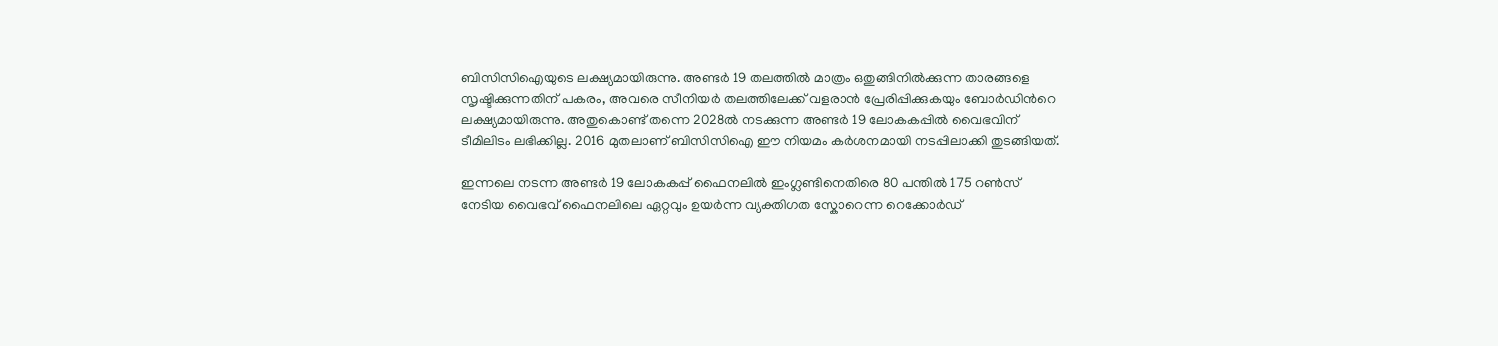ബിസിസിഐയുടെ ലക്ഷ്യമായിരുന്നു. അണ്ടർ 19 തലത്തിൽ മാത്രം ഒതുങ്ങിനിൽക്കുന്ന താരങ്ങളെ സൃഷ്ടിക്കുന്നതിന് പകരം, അവരെ സീനിയർ തലത്തിലേക്ക് വളരാൻ പ്രേരിപ്പിക്കുകയും ബോർഡിന്‍റെ ലക്ഷ്യമായിരുന്നു. അതുകൊണ്ട് തന്നെ 2028ല്‍ നടക്കുന്ന അണ്ടര്‍ 19 ലോകകപ്പില്‍ വൈഭവിന് ടീമിലിടം ലഭിക്കില്ല. 2016 മുതലാണ് ബിസിസിഐ ഈ നിയമം കർശനമായി നടപ്പിലാക്കി തുടങ്ങിയത്.

ഇന്നലെ നടന്ന അണ്ടര്‍ 19 ലോകകപ്പ് ഫൈനലില്‍ ഇംഗ്ലണ്ടിനെതിരെ 80 പന്തിൽ 175 റൺസ് നേടിയ വൈഭവ് ഫൈനലിലെ ഏറ്റവും ഉയര്‍ന്ന വ്യക്തിഗത സ്കോറെന്ന റെക്കോര്‍ഡ്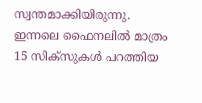സ്വന്തമാക്കിയിരുന്നു. ഇന്നലെ ഫൈനലില്‍ മാത്രം 15 സിക്സുകള്‍ പറത്തിയ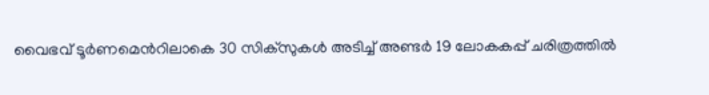വൈഭവ് ടൂര്‍ണമെന്‍റിലാകെ 30 സിക്സുകള്‍ അടിച്ച് അണ്ടര്‍ 19 ലോകകപ്പ് ചരിത്രത്തില്‍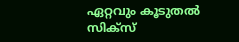ഏറ്റവും കൂടുതല്‍ സിക്സ്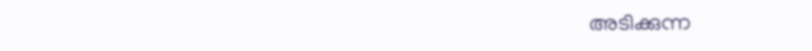അടിക്കുന്ന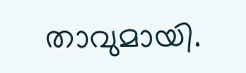താവുമായി.